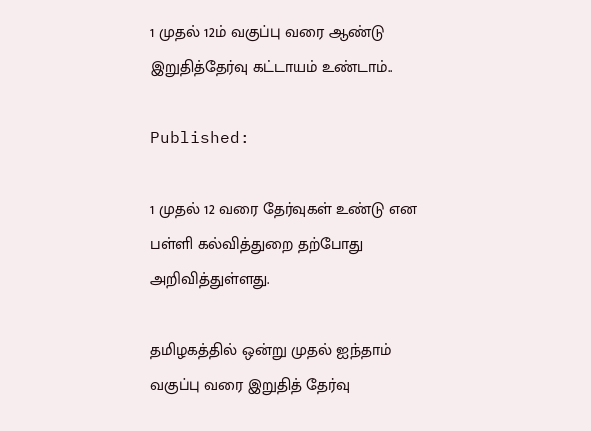1 முதல் 12ம் வகுப்பு வரை ஆண்டு இறுதித்தேர்வு கட்டாயம் உண்டாம்..

Published:

1 முதல் 12 வரை தேர்வுகள் உண்டு என பள்ளி கல்வித்துறை தற்போது அறிவித்துள்ளது.

தமிழகத்தில் ஒன்று முதல் ஐந்தாம் வகுப்பு வரை இறுதித் தேர்வு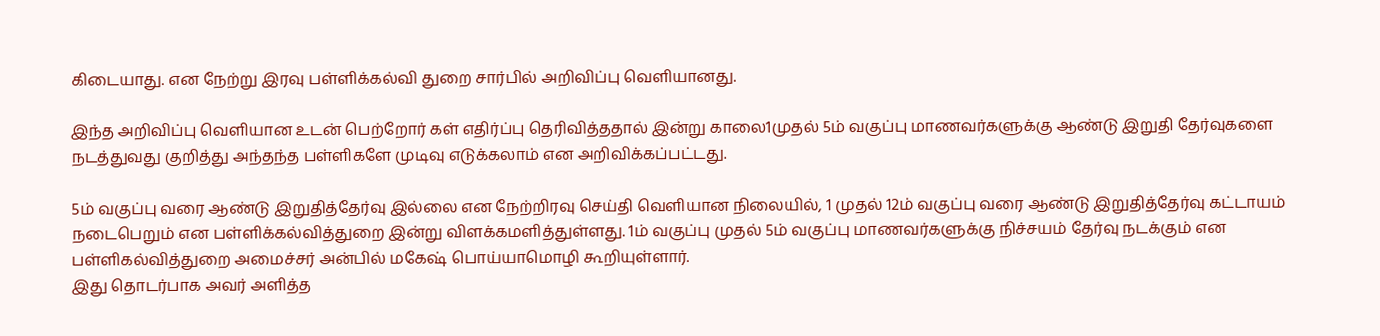கிடையாது. என நேற்று இரவு பள்ளிக்கல்வி துறை சார்பில் அறிவிப்பு வெளியானது.

இந்த அறிவிப்பு வெளியான உடன் பெற்றோர் கள் எதிர்ப்பு தெரிவித்ததால் இன்று காலை1முதல் 5ம் வகுப்பு மாணவர்களுக்கு ஆண்டு இறுதி தேர்வுகளை நடத்துவது குறித்து அந்தந்த பள்ளிகளே முடிவு எடுக்கலாம் என அறிவிக்கப்பட்டது.

5ம் வகுப்பு வரை ஆண்டு இறுதித்தேர்வு இல்லை என நேற்றிரவு செய்தி வெளியான நிலையில், 1 முதல் 12ம் வகுப்பு வரை ஆண்டு இறுதித்தேர்வு கட்டாயம் நடைபெறும் என பள்ளிக்கல்வித்துறை இன்று விளக்கமளித்துள்ளது. 1ம் வகுப்பு முதல் 5ம் வகுப்பு மாணவர்களுக்கு நிச்சயம் தேர்வு நடக்கும் என பள்ளிகல்வித்துறை அமைச்சர் அன்பில் மகேஷ் பொய்யாமொழி கூறியுள்ளார்.
இது தொடர்பாக அவர் அளித்த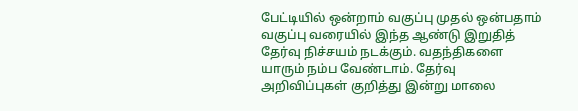பேட்டியில் ஒன்றாம் வகுப்பு முதல் ஒன்பதாம் வகுப்பு வரையில் இந்த ஆண்டு இறுதித் தேர்வு நிச்சயம் நடக்கும். வதந்திகளை யாரும் நம்ப வேண்டாம். தேர்வு அறிவிப்புகள் குறித்து இன்று மாலை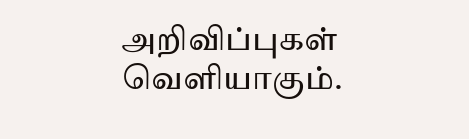அறிவிப்புகள் வெளியாகும்.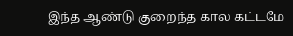இந்த ஆண்டு குறைந்த கால கட்டமே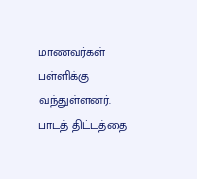மாணவர்கள் பள்ளிக்கு வந்துள்ளனர். பாடத் திட்டத்தை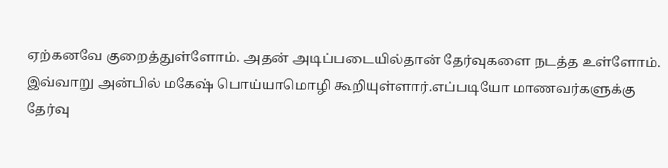ஏற்கனவே குறைத்துள்ளோம். அதன் அடிப்படையில்தான் தேர்வுகளை நடத்த உள்ளோம். இவ்வாறு அன்பில் மகேஷ் பொய்யாமொழி கூறியுள்ளார்.எப்படியோ மாணவர்களுக்கு தேர்வு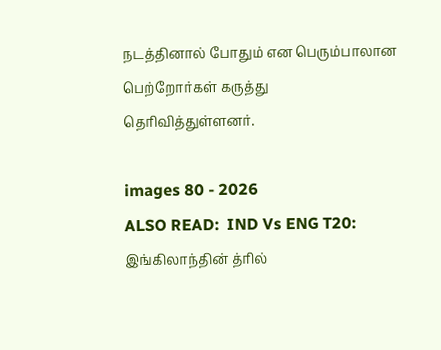நடத்தினால் போதும் என பெரும்பாலான பெற்றோர்கள் கருத்து தெரிவித்துள்ளனர்.

images 80 - 2026
ALSO READ:  IND Vs ENG T20: இங்கிலாந்தின் த்ரில்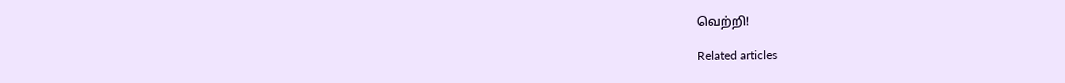வெற்றி!

Related articles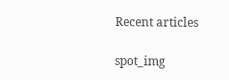Recent articles

spot_img